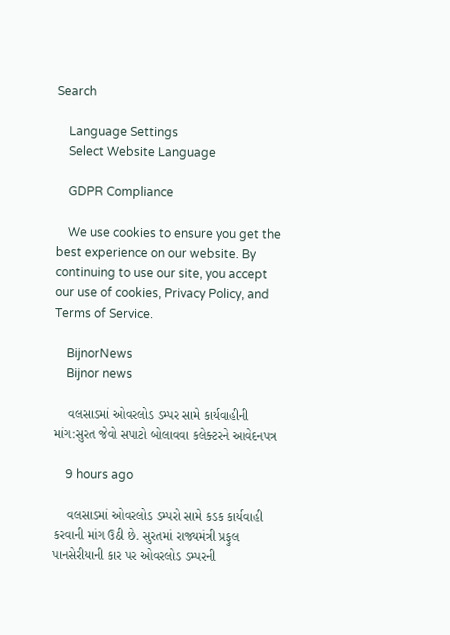Search

    Language Settings
    Select Website Language

    GDPR Compliance

    We use cookies to ensure you get the best experience on our website. By continuing to use our site, you accept our use of cookies, Privacy Policy, and Terms of Service.

    BijnorNews
    Bijnor news

    વલસાડમાં ઓવરલોડ ડમ્પર સામે કાર્યવાહીની માંગ:સુરત જેવો સપાટો બોલાવવા કલેક્ટરને આવેદનપત્ર

    9 hours ago

    વલસાડમાં ઓવરલોડ ડમ્પરો સામે કડક કાર્યવાહી કરવાની માંગ ઉઠી છે. સુરતમાં રાજ્યમંત્રી પ્રફુલ પાનસેરીયાની કાર પર ઓવરલોડ ડમ્પરની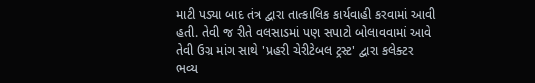માટી પડ્યા બાદ તંત્ર દ્વારા તાત્કાલિક કાર્યવાહી કરવામાં આવી હતી. તેવી જ રીતે વલસાડમાં પણ સપાટો બોલાવવામાં આવે તેવી ઉગ્ર માંગ સાથે 'પ્રહરી ચેરીટેબલ ટ્રસ્ટ' દ્વારા કલેક્ટર ભવ્ય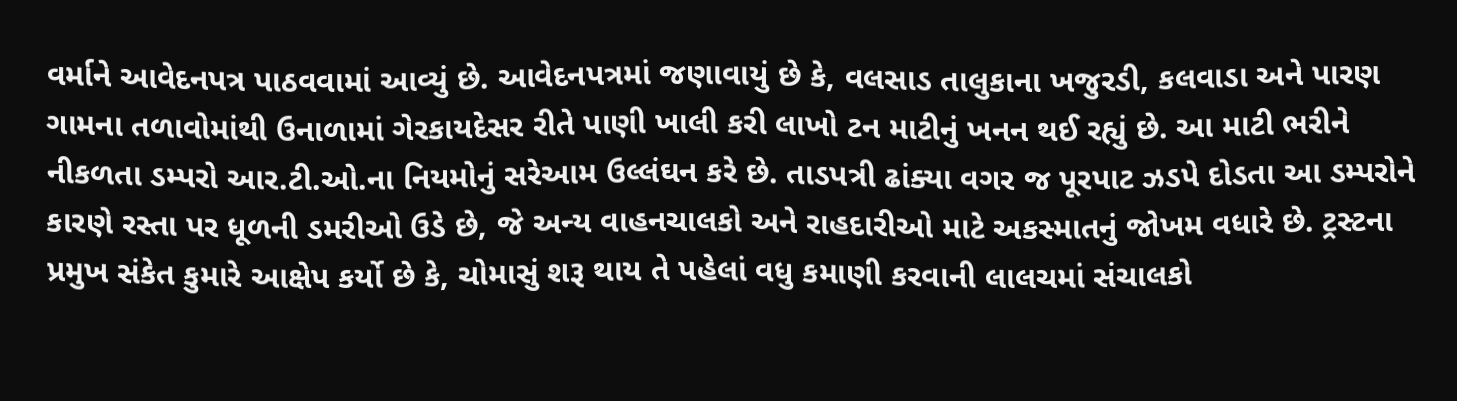વર્માને આવેદનપત્ર પાઠવવામાં આવ્યું છે. આવેદનપત્રમાં જણાવાયું છે કે, વલસાડ તાલુકાના ખજુરડી, કલવાડા અને પારણ ગામના તળાવોમાંથી ઉનાળામાં ગેરકાયદેસર રીતે પાણી ખાલી કરી લાખો ટન માટીનું ખનન થઈ રહ્યું છે. આ માટી ભરીને નીકળતા ડમ્પરો આર.ટી.ઓ.ના નિયમોનું સરેઆમ ઉલ્લંઘન કરે છે. તાડપત્રી ઢાંક્યા વગર જ પૂરપાટ ઝડપે દોડતા આ ડમ્પરોને કારણે રસ્તા પર ધૂળની ડમરીઓ ઉડે છે, જે અન્ય વાહનચાલકો અને રાહદારીઓ માટે અકસ્માતનું જોખમ વધારે છે. ટ્રસ્ટના પ્રમુખ સંકેત કુમારે આક્ષેપ કર્યો છે કે, ચોમાસું શરૂ થાય તે પહેલાં વધુ કમાણી કરવાની લાલચમાં સંચાલકો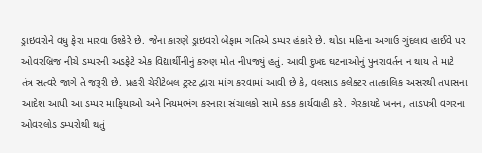ડ્રાઇવરોને વધુ ફેરા મારવા ઉશ્કેરે છે. જેના કારણે ડ્રાઇવરો બેફામ ગતિએ ડમ્પર હંકારે છે. થોડા મહિના અગાઉ ગુંદલાવ હાઈવે પર ઓવરબ્રિજ નીચે ડમ્પરની અડફેટે એક વિદ્યાર્થીનીનું કરુણ મોત નીપજ્યું હતું. આવી દુખદ ઘટનાઓનું પુનરાવર્તન ન થાય તે માટે તંત્ર સત્વરે જાગે તે જરૂરી છે. પ્રહરી ચેરીટેબલ ટ્રસ્ટ દ્વારા માંગ કરવામાં આવી છે કે, વલસાડ કલેક્ટર તાત્કાલિક અસરથી તપાસના આદેશ આપી આ ડમ્પર માફિયાઓ અને નિયમભંગ કરનારા સંચાલકો સામે કડક કાર્યવાહી કરે. ગેરકાયદે ખનન, તાડપત્રી વગરના ઓવરલોડ ડમ્પરોથી થતું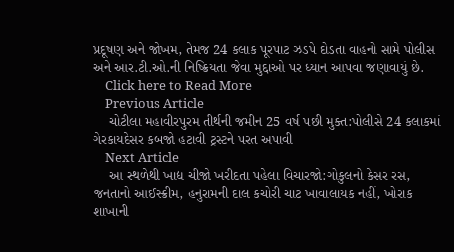પ્રદૂષણ અને જોખમ, તેમજ 24 કલાક પૂરપાટ ઝડપે દોડતા વાહનો સામે પોલીસ અને આર.ટી.ઓ.ની નિષ્ક્રિયતા જેવા મુદ્દાઓ પર ધ્યાન આપવા જણાવાયું છે.
    Click here to Read More
    Previous Article
    ચોટીલા મહાવીરપુરમ તીર્થની જમીન 25 વર્ષ પછી મુક્ત:પોલીસે 24 કલાકમાં ગેરકાયદેસર કબજો હટાવી ટ્રસ્ટને પરત અપાવી
    Next Article
    આ સ્થળેથી ખાદ્ય ચીજો ખરીદતા પહેલા વિચારજો:ગોકુલનો કેસર રસ, જનતાનો આઈસ્ક્રીમ, હનુરામની દાલ કચોરી ચાટ ખાવાલાયક નહીં, ખોરાક શાખાની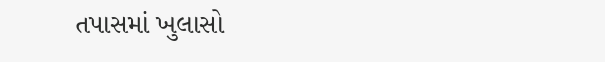તપાસમાં ખુલાસો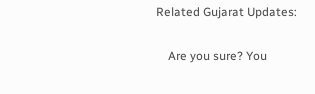Related Gujarat Updates:

    Are you sure? You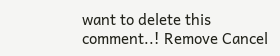want to delete this comment..! Remove Cancel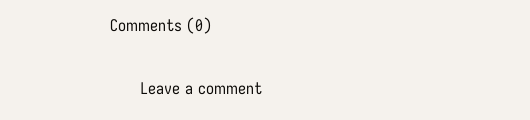Comments (0)

      Leave a comment